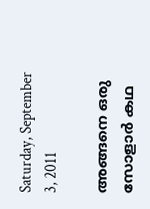Saturday, September 3, 2011

അങ്ങനെ ഒരു സോളാര്‍ കഥ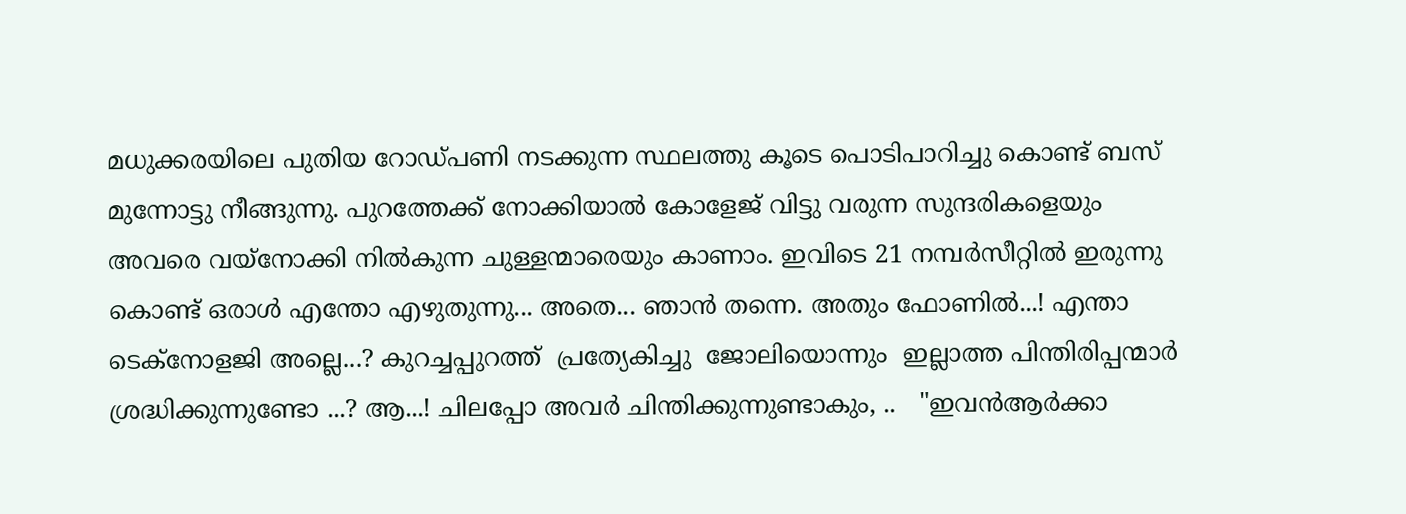മധുക്കരയിലെ പുതിയ റോഡ്‌പണി നടക്കുന്ന സ്ഥലത്തു കൂടെ പൊടിപാറിച്ചു കൊണ്ട് ബസ്‌ മുന്നോട്ടു നീങ്ങുന്നു. പുറത്തേക്ക് നോക്കിയാല്‍ കോളേജ് വിട്ടു വരുന്ന സുന്ദരികളെയും അവരെ വയ്നോക്കി നില്‍കുന്ന ചുള്ളന്മാരെയും കാണാം. ഇവിടെ 21 നമ്പര്‍സീറ്റില്‍ ഇരുന്നു കൊണ്ട് ഒരാള്‍ എന്തോ എഴുതുന്നു... അതെ... ഞാന്‍ തന്നെ. അതും ഫോണില്‍...! എന്താ ടെക്നോളജി അല്ലെ...? കുറച്ചപ്പുറത്ത്  പ്രത്യേകിച്ചു  ജോലിയൊന്നും  ഇല്ലാത്ത പിന്തിരിപ്പന്മാര്‍  ശ്രദ്ധിക്കുന്നുണ്ടോ ...? ആ...! ചിലപ്പോ അവര്‍ ചിന്തിക്കുന്നുണ്ടാകും, ..   "ഇവന്‍ആര്‍ക്കാ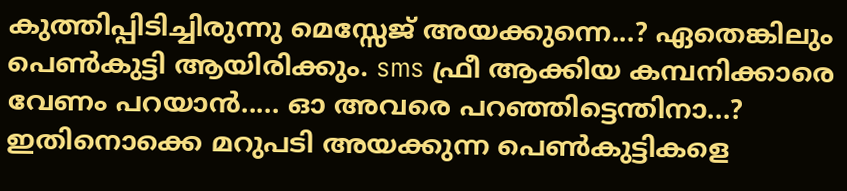കുത്തിപ്പിടിച്ചിരുന്നു മെസ്സേജ് അയക്കുന്നെ...? ഏതെങ്കിലും പെണ്‍കുട്ടി ആയിരിക്കും. sms ഫ്രീ ആക്കിയ കമ്പനിക്കാരെ വേണം പറയാന്‍..... ഓ അവരെ പറഞ്ഞിട്ടെന്തിനാ...? ഇതിനൊക്കെ മറുപടി അയക്കുന്ന പെണ്‍കുട്ടികളെ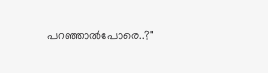പറഞ്ഞാല്‍പോരെ..?"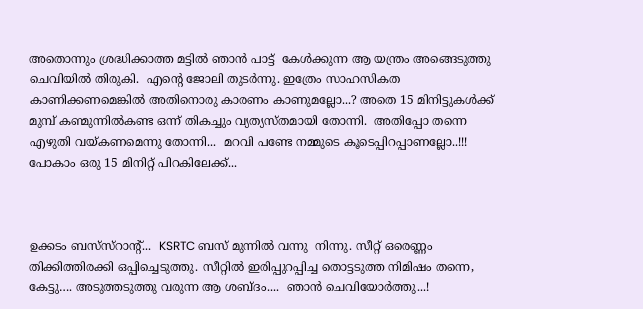അതൊന്നും ശ്രദ്ധിക്കാത്ത മട്ടില്‍ ഞാന്‍ പാട്ട്  കേള്‍ക്കുന്ന ആ യന്ത്രം അങ്ങെടുത്തു ചെവിയില്‍ തിരുകി.  എന്‍റെ ജോലി തുടര്‍ന്നു. ഇത്രേം സാഹസികത കാണിക്കണമെങ്കില്‍ അതിനൊരു കാരണം കാണുമല്ലോ...? അതെ 15 മിനിട്ടുകള്‍ക്ക് മുമ്പ്‌ കണ്മുന്നില്‍കണ്ട ഒന്ന് തികച്ചും വ്യത്യസ്തമായി തോന്നി.  അതിപ്പോ തന്നെ എഴുതി വയ്കണമെന്നു തോന്നി...  മറവി പണ്ടേ നമ്മുടെ കൂടെപ്പിറപ്പാണല്ലോ..!!! പോകാം ഒരു 15 മിനിറ്റ് പിറകിലേക്ക്‌...



ഉക്കടം ബസ്‌സ്റാന്‍റ്...  KSRTC ബസ്‌ മുന്നില്‍ വന്നു  നിന്നു. സീറ്റ്‌ ഒരെണ്ണം തിക്കിത്തിരക്കി ഒപ്പിച്ചെടുത്തു. സീറ്റില്‍ ഇരിപ്പുറപ്പിച്ച തൊട്ടടുത്ത നിമിഷം തന്നെ, കേട്ടു…. അടുത്തടുത്തു വരുന്ന ആ ശബ്ദം....  ഞാന്‍ ചെവിയോര്‍ത്തു...!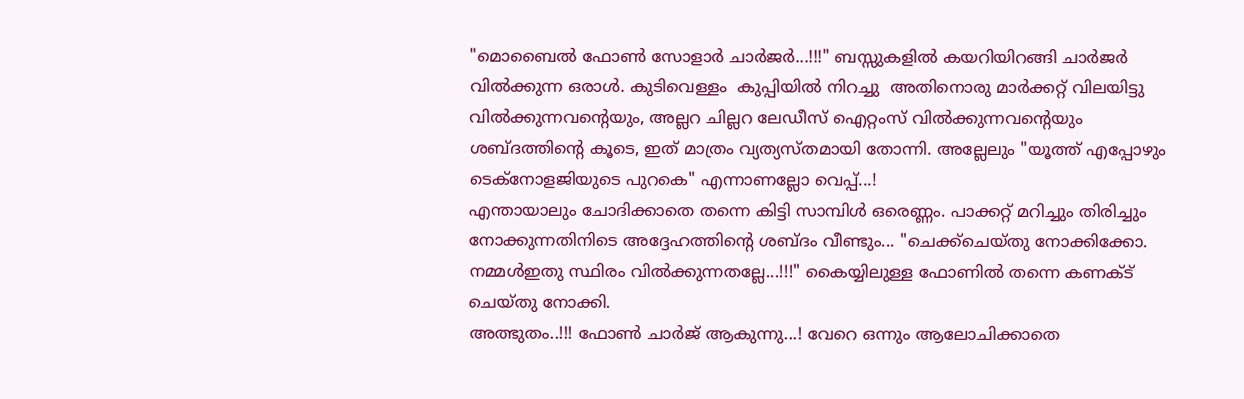"മൊബൈല്‍ ഫോണ്‍ സോളാര്‍ ചാര്‍ജര്‍...!!!" ബസ്സുകളില്‍ കയറിയിറങ്ങി ചാര്‍ജര്‍ വില്‍ക്കുന്ന ഒരാള്‍. കുടിവെള്ളം  കുപ്പിയില്‍ നിറച്ചു  അതിനൊരു മാര്‍ക്കറ്റ്‌ വിലയിട്ടു വില്‍ക്കുന്നവന്‍റെയും, അല്ലറ ചില്ലറ ലേഡീസ് ഐറ്റംസ് വില്‍ക്കുന്നവന്‍റെയും ശബ്ദത്തിന്‍റെ കൂടെ, ഇത് മാത്രം വ്യത്യസ്തമായി തോന്നി. അല്ലേലും "യൂത്ത് എപ്പോഴും ടെക്നോളജിയുടെ പുറകെ" എന്നാണല്ലോ വെപ്പ്...!
എന്തായാലും ചോദിക്കാതെ തന്നെ കിട്ടി സാമ്പിള്‍ ഒരെണ്ണം. പാക്കറ്റ് മറിച്ചും തിരിച്ചും നോക്കുന്നതിനിടെ അദ്ദേഹത്തിന്‍റെ ശബ്ദം വീണ്ടും... "ചെക്ക്‌ചെയ്തു നോക്കിക്കോ. നമ്മള്‍ഇതു സ്ഥിരം വില്‍ക്കുന്നതല്ലേ...!!!" കൈയ്യിലുള്ള ഫോണില്‍ തന്നെ കണക്ട് ചെയ്തു നോക്കി.
അത്ഭുതം..!!! ഫോണ്‍ ചാര്‍ജ് ആകുന്നു...! വേറെ ഒന്നും ആലോചിക്കാതെ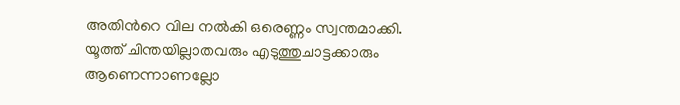അതിന്‍റെ വില നല്‍കി ഒരെണ്ണം സ്വന്തമാക്കി. യൂത്ത് ചിന്തയില്ലാതവരും എടുത്തുചാട്ടക്കാരും ആണെന്നാണല്ലോ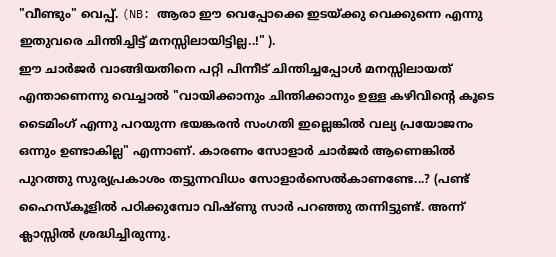"വീണ്ടും" വെപ്പ്. (NB: ആരാ ഈ വെപ്പോക്കെ ഇടയ്ക്കു വെക്കുന്നെ എന്നു ഇതുവരെ ചിന്തിച്ചിട്ട് മനസ്സിലായിട്ടില്ല..!" ).
ഈ ചാര്‍ജര്‍ വാങ്ങിയതിനെ പറ്റി പിന്നീട് ചിന്തിച്ചപ്പോള്‍ മനസ്സിലായത്‌ എന്താണെന്നു വെച്ചാല്‍ "വായിക്കാനും ചിന്തിക്കാനും ഉള്ള കഴിവിന്‍റെ കൂടെ ടൈമിംഗ് എന്നു പറയുന്ന ഭയങ്കരന്‍ സംഗതി ഇല്ലെങ്കില്‍ വല്യ പ്രയോജനം ഒന്നും ഉണ്ടാകില്ല" എന്നാണ്. കാരണം സോളാര്‍ ചാര്‍ജര്‍ ആണെങ്കില്‍ പുറത്തു സുര്യപ്രകാശം തട്ടുന്നവിധം സോളാര്‍സെല്‍കാണണ്ടേ...? (പണ്ട് ഹൈസ്കൂളില്‍ പഠിക്കുമ്പോ വിഷ്ണു സാര്‍ പറഞ്ഞു തന്നിട്ടുണ്ട്. അന്ന് ക്ലാസ്സില്‍ ശ്രദ്ധിച്ചിരുന്നു.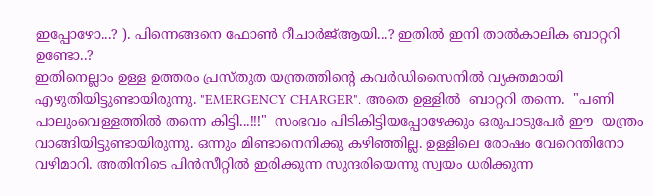ഇപ്പോഴോ...? ). പിന്നെങ്ങനെ ഫോണ്‍ റീചാര്‍ജ്‌ആയി...? ഇതില്‍ ഇനി താല്‍കാലിക ബാറ്ററി ഉണ്ടോ..?
ഇതിനെല്ലാം ഉള്ള ഉത്തരം പ്രസ്തുത യന്ത്രത്തിന്‍റെ കവര്‍ഡിസൈനില്‍ വ്യക്തമായി  എഴുതിയിട്ടുണ്ടായിരുന്നു. "EMERGENCY CHARGER". അതെ ഉള്ളില്‍  ബാറ്ററി തന്നെ.  "പണി പാലുംവെള്ളത്തില്‍ തന്നെ കിട്ടി...!!!"  സംഭവം പിടികിട്ടിയപ്പോഴേക്കും ഒരുപാടുപേര്‍ ഈ  യന്ത്രം വാങ്ങിയിട്ടുണ്ടായിരുന്നു. ഒന്നും മിണ്ടാനെനിക്കു കഴിഞ്ഞില്ല. ഉള്ളിലെ രോഷം വേറെന്തിനോ വഴിമാറി. അതിനിടെ പിന്‍സീറ്റില്‍ ഇരിക്കുന്ന സുന്ദരിയെന്നു സ്വയം ധരിക്കുന്ന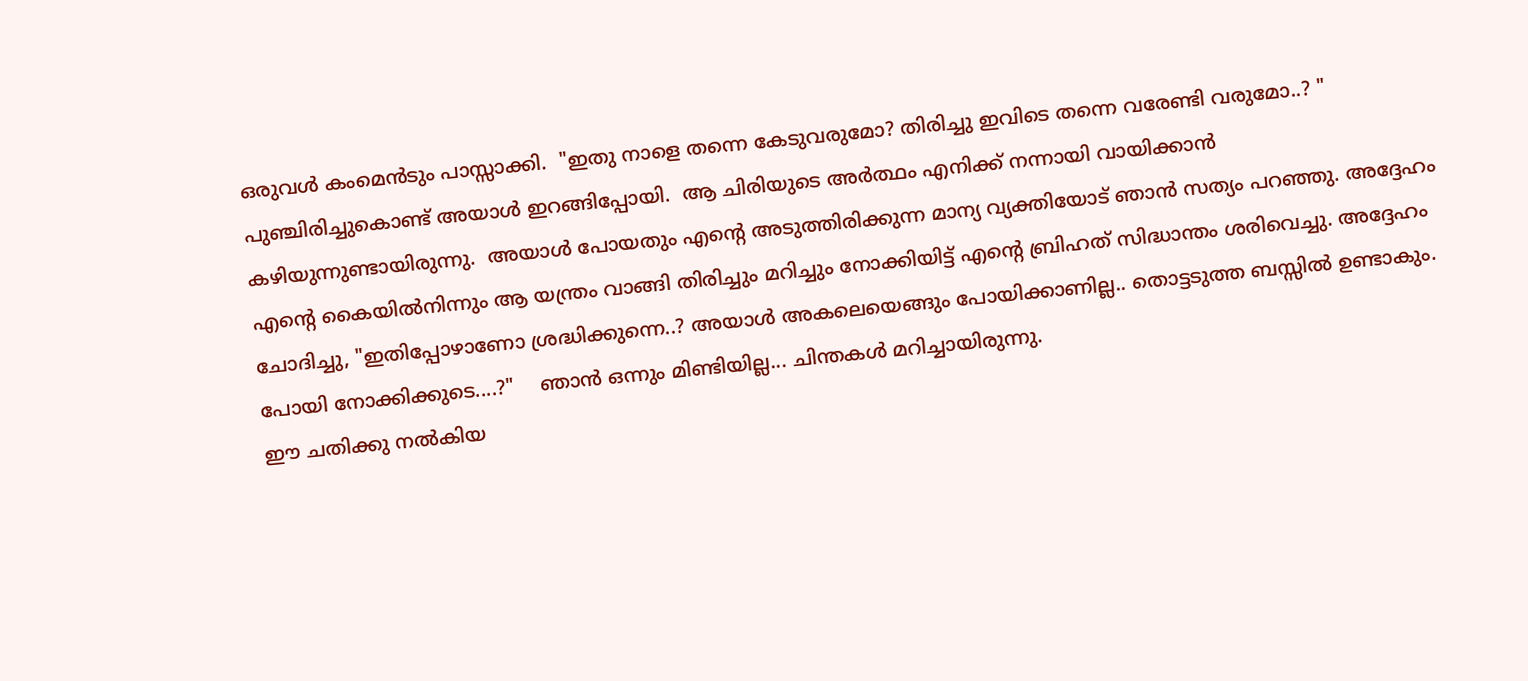ഒരുവള്‍ കംമെന്‍ടും പാസ്സാക്കി.  "ഇതു നാളെ തന്നെ കേടുവരുമോ? തിരിച്ചു ഇവിടെ തന്നെ വരേണ്ടി വരുമോ..? "  പുഞ്ചിരിച്ചുകൊണ്ട് അയാള്‍ ഇറങ്ങിപ്പോയി.  ആ ചിരിയുടെ അര്‍ത്ഥം എനിക്ക് നന്നായി വായിക്കാന്‍ കഴിയുന്നുണ്ടായിരുന്നു.  അയാള്‍ പോയതും എന്‍റെ അടുത്തിരിക്കുന്ന മാന്യ വ്യക്തിയോട് ഞാന്‍ സത്യം പറഞ്ഞു. അദ്ദേഹം എന്‍റെ കൈയില്‍നിന്നും ആ യന്ത്രം വാങ്ങി തിരിച്ചും മറിച്ചും നോക്കിയിട്ട് എന്‍റെ ബ്രിഹത്‌ സിദ്ധാന്തം ശരിവെച്ചു. അദ്ദേഹം ചോദിച്ചു, "ഇതിപ്പോഴാണോ ശ്രദ്ധിക്കുന്നെ..? അയാള്‍ അകലെയെങ്ങും പോയിക്കാണില്ല.. തൊട്ടടുത്ത ബസ്സില്‍ ഉണ്ടാകും. പോയി നോക്കിക്കുടെ....?"    ഞാന്‍ ഒന്നും മിണ്ടിയില്ല... ചിന്തകള്‍ മറിച്ചായിരുന്നു.
ഈ ചതിക്കു നല്‍കിയ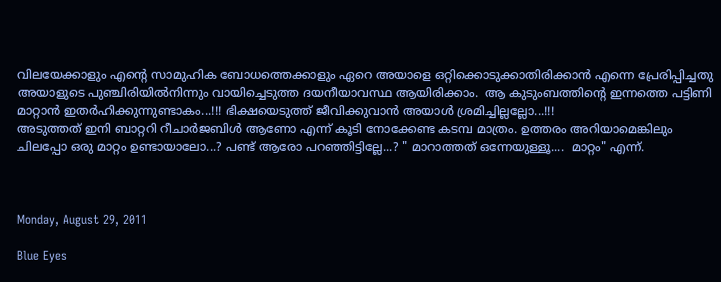വിലയേക്കാളും എന്‍റെ സാമുഹിക ബോധത്തെക്കാളും ഏറെ അയാളെ ഒറ്റിക്കൊടുക്കാതിരിക്കാന്‍ എന്നെ പ്രേരിപ്പിച്ചതു അയാളുടെ പുഞ്ചിരിയില്‍നിന്നും വായിച്ചെടുത്ത ദയനീയാവസ്ഥ ആയിരിക്കാം.  ആ കുടുംബത്തിന്‍റെ ഇന്നത്തെ പട്ടിണി മാറ്റാന്‍ ഇതര്‍ഹിക്കുന്നുണ്ടാകം...!!! ഭിക്ഷയെടുത്ത് ജീവിക്കുവാന്‍ അയാള്‍ ശ്രമിച്ചില്ലല്ലോ...!!!
അടുത്തത് ഇനി ബാറ്ററി റീചാര്‍ജബിള്‍ ആണോ എന്ന് കൂടി നോക്കേണ്ട കടമ്പ മാത്രം. ഉത്തരം അറിയാമെങ്കിലും ചിലപ്പോ ഒരു മാറ്റം ഉണ്ടായാലോ...? പണ്ട് ആരോ പറഞ്ഞിട്ടില്ലേ...? " മാറാത്തത് ഒന്നേയുള്ളൂ....  മാറ്റം" എന്ന്.



Monday, August 29, 2011

Blue Eyes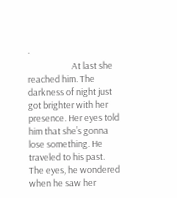·
                      At last she reached him. The darkness of night just got brighter with her presence. Her eyes told him that she’s gonna lose something. He traveled to his past. The eyes, he wondered when he saw her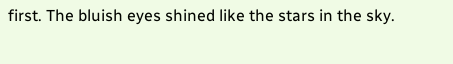first. The bluish eyes shined like the stars in the sky.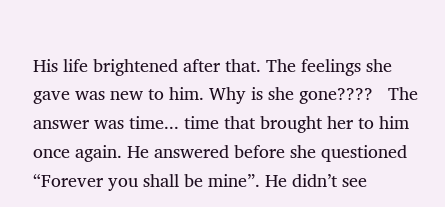His life brightened after that. The feelings she gave was new to him. Why is she gone????   The answer was time... time that brought her to him once again. He answered before she questioned “Forever you shall be mine”. He didn’t see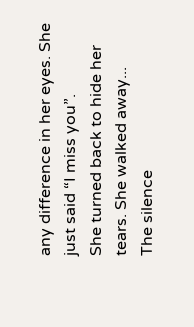any difference in her eyes. She just said “I miss you”.
She turned back to hide her tears. She walked away...
The silence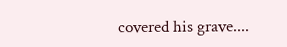covered his grave....